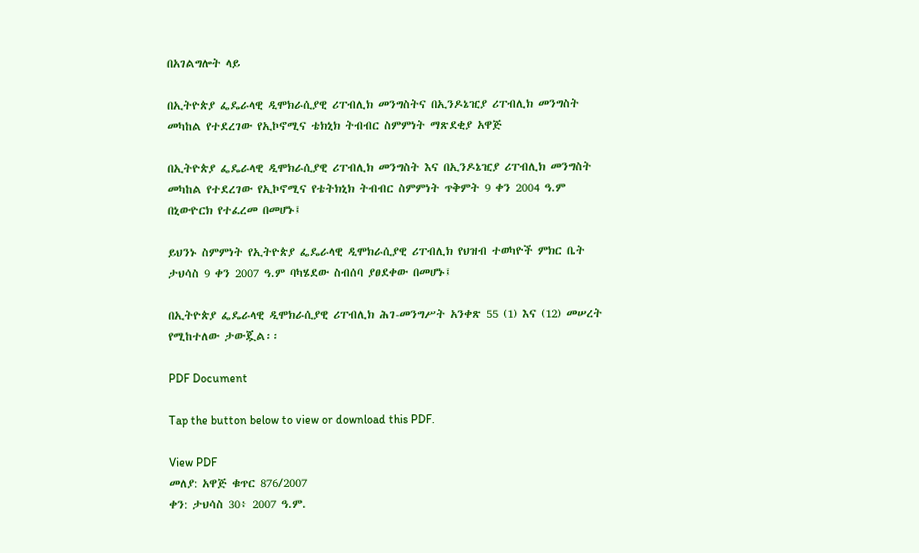በአገልግሎት ላይ

በኢትዮጵያ ፌዴራላዊ ዲሞክራሲያዊ ሪፐብሊክ መንግስትና በኢንዶኔዢያ ሪፐብሊክ መንግስት መካከል የተደረገው የኢኮኖሚና ቴክኒክ ትብብር ስምምነት ማጽደቂያ አዋጅ

በኢትዮጵያ ፌዴራላዊ ዲሞክራሲያዊ ሪፐብሊክ መንግስት እና በኢንዶኔዢያ ሪፐብሊክ መንግስት መካከል የተደረገው የኢኮኖሚና የቴትክኒክ ትብብር ስምምነት ጥቅምት 9 ቀን 2004 ዓ.ም በኒውዮርክ የተፈረመ በመሆኑ፤

ይህንኑ ስምምነት የኢትዮጵያ ፌዴራላዊ ዲሞክራሲያዊ ሪፐብሊክ የህዝብ ተወካዮች ምክር ቤት ታህሳስ 9 ቀን 2007 ዓ.ም ባካሄደው ስብሰባ ያፀደቀው በመሆኑ፤

በኢትዮጵያ ፌዴራላዊ ዲሞክራሲያዊ ሪፐብሊክ ሕገ-መንግሥት አንቀጽ 55 (1) እና (12) መሠረት የሚከተለው ታውጇል፡፡

PDF Document

Tap the button below to view or download this PDF.

View PDF
መለያ: አዋጅ ቁጥር 876/2007
ቀን: ታህሳስ 30፥ 2007 ዓ.ም.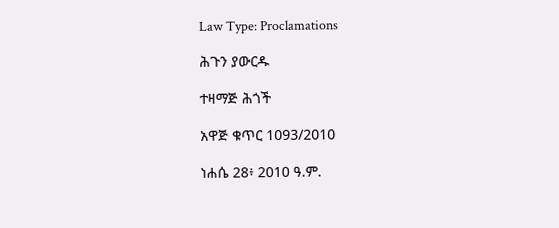Law Type: Proclamations

ሕጉን ያውርዱ

ተዛማጅ ሕጎች

አዋጅ ቁጥር 1093/2010

ነሐሴ 28፥ 2010 ዓ.ም.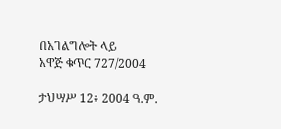በአገልግሎት ላይ
አዋጅ ቁጥር 727/2004

ታህሣሥ 12፥ 2004 ዓ.ም.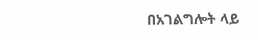በአገልግሎት ላይ